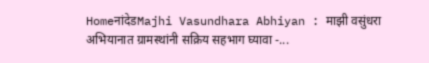HomeनांदेडMajhi Vasundhara Abhiyan : माझी वसुंधरा अभियानात ग्रामस्थांनी सक्रिय सहभाग घ्यावा -...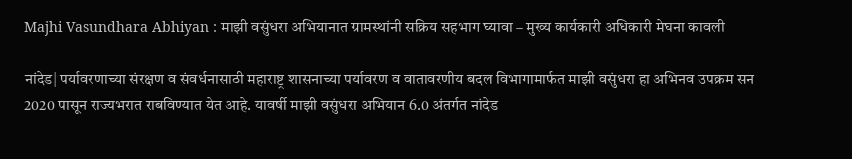Majhi Vasundhara Abhiyan : माझी वसुंधरा अभियानात ग्रामस्थांनी सक्रिय सहभाग घ्यावा – मुख्य कार्यकारी अधिकारी मेघना कावली

नांदेड| पर्यावरणाच्या संरक्षण व संवर्धनासाठी महाराष्ट्र शासनाच्या पर्यावरण व वातावरणीय बदल विभागामार्फत माझी वसुंधरा हा अभिनव उपक्रम सन 2020 पासून राज्यभरात राबविण्यात येत आहे. यावर्षी माझी वसुंधरा अभियान 6.0 अंतर्गत नांदेड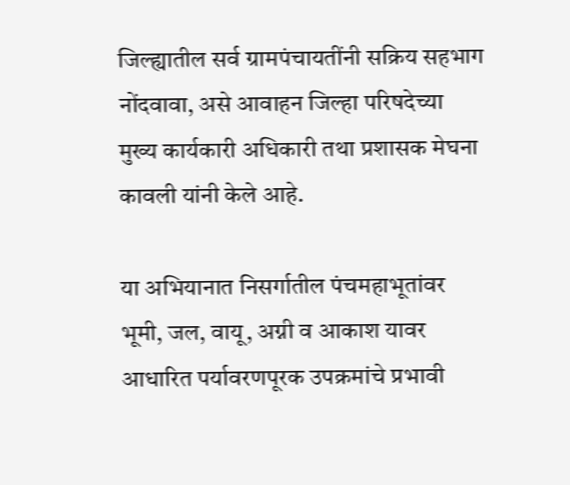जिल्ह्यातील सर्व ग्रामपंचायतींनी सक्रिय सहभाग नोंदवावा, असे आवाहन जिल्‍हा परिषदेच्‍या मुख्य कार्यकारी अधिकारी तथा प्रशासक मेघना कावली यांनी केले आहे.

या अभियानात निसर्गातील पंचमहाभूतांवर भूमी, जल, वायू, अग्नी व आकाश यावर आधारित पर्यावरणपूरक उपक्रमांचे प्रभावी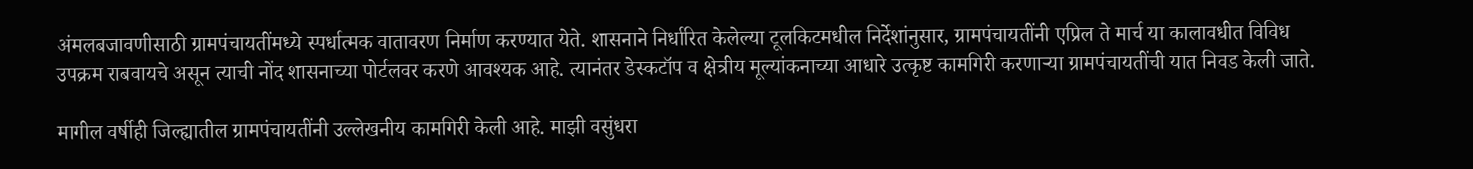अंमलबजावणीसाठी ग्रामपंचायतींमध्ये स्‍पर्धात्‍मक वातावरण निर्माण करण्यात येते. शासनाने निर्धारित केलेल्या टूलकिटमधील निर्देशांनुसार, ग्रामपंचायतींनी एप्रिल ते मार्च या कालावधीत विविध उपक्रम राबवायचे असून त्याची नोंद शासनाच्या पोर्टलवर करणे आवश्यक आहे. त्यानंतर डेस्कटॉप व क्षेत्रीय मूल्यांकनाच्या आधारे उत्कृष्ट कामगिरी करणाऱ्या ग्रामपंचायतींची यात निवड केली जाते.

मागील वर्षीही जिल्ह्यातील ग्रामपंचायतींनी उल्लेखनीय कामगिरी केली आहे. माझी वसुंधरा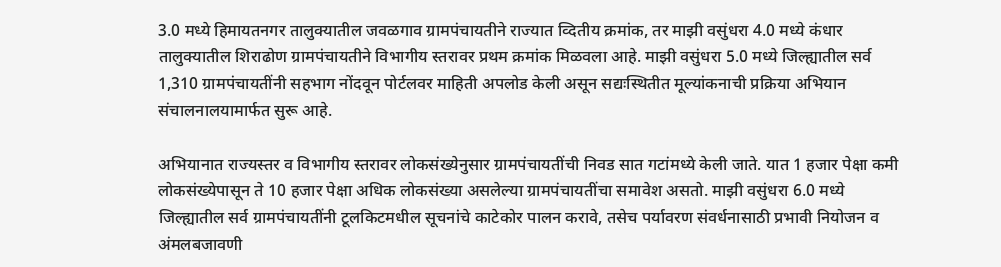3.0 मध्ये हिमायतनगर तालुक्यातील जवळगाव ग्रामपंचायतीने राज्यात व्दितीय क्रमांक, तर माझी वसुंधरा 4.0 मध्ये कंधार तालुक्यातील शिराढोण ग्रामपंचायतीने विभागीय स्तरावर प्रथम क्रमांक मिळवला आहे. माझी वसुंधरा 5.0 मध्ये जिल्ह्यातील सर्व 1,310 ग्रामपंचायतींनी सहभाग नोंदवून पोर्टलवर माहिती अपलोड केली असून सद्यःस्थितीत मूल्यांकनाची प्रक्रिया अभियान संचालनालयामार्फत सुरू आहे.

अभियानात राज्यस्तर व विभागीय स्तरावर लोकसंख्येनुसार ग्रामपंचायतींची निवड सात गटांमध्ये केली जाते. यात 1 हजार पेक्षा कमी लोकसंख्येपासून ते 10 हजार पेक्षा अधिक लोकसंख्या असलेल्या ग्रामपंचायतींचा समावेश असतो. माझी वसुंधरा 6.0 मध्ये जिल्ह्यातील सर्व ग्रामपंचायतींनी टूलकिटमधील सूचनांचे काटेकोर पालन करावे, तसेच पर्यावरण संवर्धनासाठी प्रभावी नियोजन व अंमलबजावणी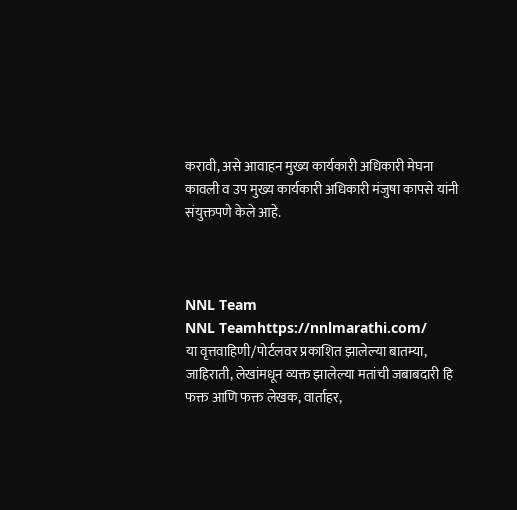करावी, असे आवाहन मुख्य कार्यकारी अधिकारी मेघना कावली व उप मुख्य कार्यकारी अधिकारी मंजुषा कापसे यांनी संयुक्तपणे केले आहे.



NNL Team
NNL Teamhttps://nnlmarathi.com/
या वृत्तवाहिणी/पोर्टलवर प्रकाशित झालेल्या बातम्या, जाहिराती, लेखांमधून व्यक्त झालेल्या मतांची जबाबदारी हि फक्त आणि फक्त लेखक, वार्ताहर,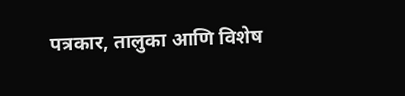पत्रकार, तालुका आणि विशेष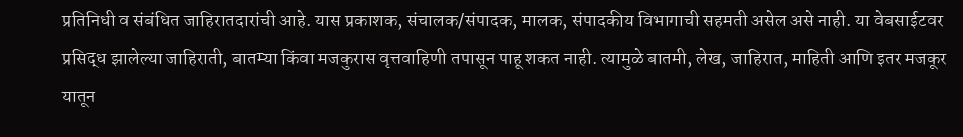प्रतिनिधी व संबंधित जाहिरातदारांची आहे. यास प्रकाशक, संचालक/संपादक, मालक, संपादकीय विभागाची सहमती असेल असे नाही. या वेबसाईटवर प्रसिद्ध झालेल्या जाहिराती, बातम्या किंवा मजकुरास वृत्तवाहिणी तपासून पाहू शकत नाही. त्यामुळे बातमी, लेख, जाहिरात, माहिती आणि इतर मजकूर यातून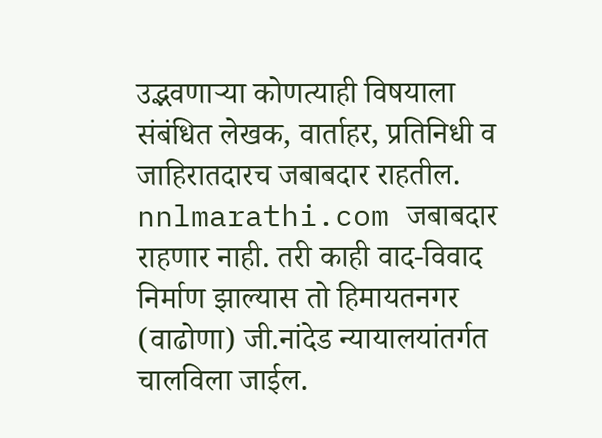उद्भवणाऱ्या कोणत्याही विषयाला संबंधित लेखक, वार्ताहर, प्रतिनिधी व जाहिरातदारच जबाबदार राहतील. nnlmarathi.com जबाबदार राहणार नाही. तरी काही वाद-विवाद निर्माण झाल्यास तो हिमायतनगर (वाढोणा) जी.नांदेड न्यायालयांतर्गत चालविला जाईल.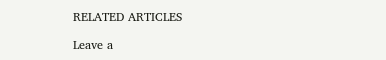RELATED ARTICLES

Leave a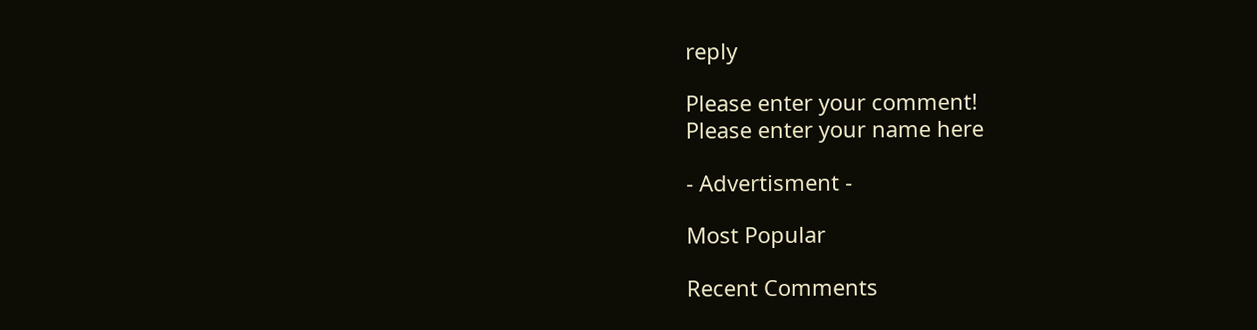reply

Please enter your comment!
Please enter your name here

- Advertisment -

Most Popular

Recent Comments